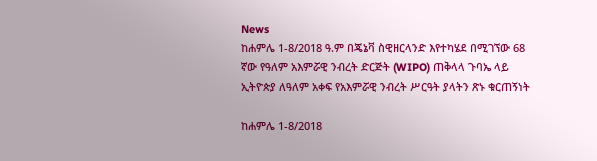News
ከሐምሌ 1-8/2018 ዓ.ም በጄኔቫ ስዊዘርላንድ እየተካሄደ በሚገኘው 68 ኛው የዓለም አእምሯዊ ንብረት ድርጅት (WIPO) ጠቅላላ ጉባኤ ላይ ኢትዮጵያ ለዓለም አቀፍ የአእምሯዊ ንብረት ሥርዓት ያላትን ጽኑ ቁርጠኝነት

ከሐምሌ 1-8/2018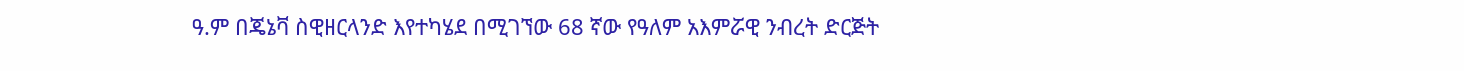ዓ.ም በጄኔቫ ስዊዘርላንድ እየተካሄደ በሚገኘው 68 ኛው የዓለም አእምሯዊ ንብረት ድርጅት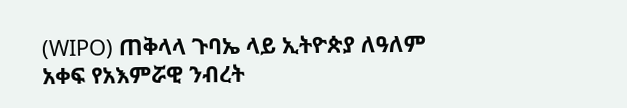(WIPO) ጠቅላላ ጉባኤ ላይ ኢትዮጵያ ለዓለም አቀፍ የአእምሯዊ ንብረት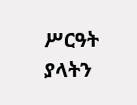ሥርዓት ያላትን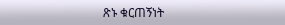ጽኑ ቁርጠኝነት